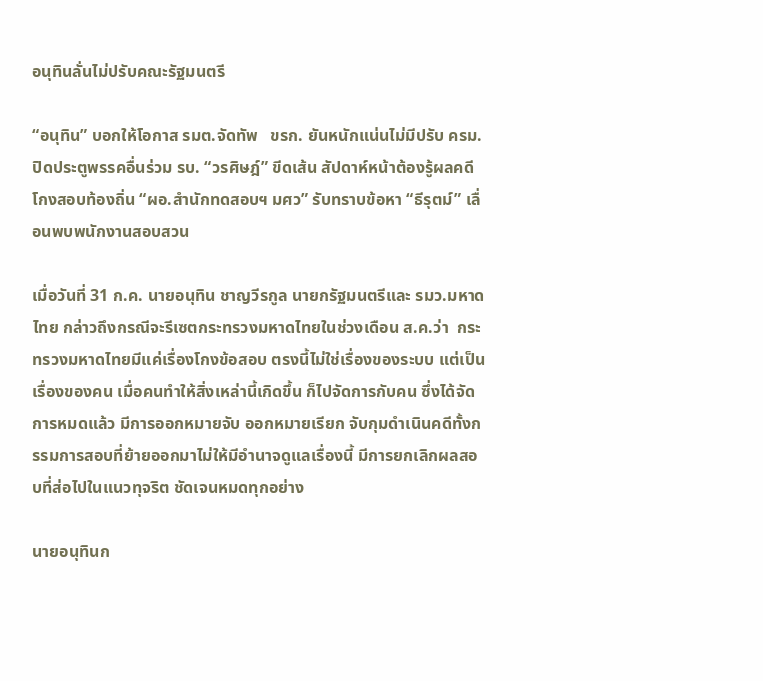อนุทินลั่นไม่ปรับคณะรัฐมนตรี

“อนุทิน” บอกให้โอกาส รมต.จัดทัพ   ขรก. ยันหนักแน่นไม่มีปรับ ครม. ปิดประตูพรรคอื่นร่วม รบ. “วรศิษฎ์” ขีดเส้น สัปดาห์หน้าต้องรู้ผลคดีโกงสอบท้องถิ่น “ผอ.สำนักทดสอบฯ มศว” รับทราบข้อหา “ธีรุตม์” เลื่อนพบพนักงานสอบสวน

เมื่อวันที่ 31 ก.ค. นายอนุทิน ชาญวีรกูล นายกรัฐมนตรีและ รมว.มหาดไทย กล่าวถึงกรณีจะรีเซตกระทรวงมหาดไทยในช่วงเดือน ส.ค.ว่า  กระทรวงมหาดไทยมีแค่เรื่องโกงข้อสอบ ตรงนี้ไม่ใช่เรื่องของระบบ แต่เป็นเรื่องของคน เมื่อคนทำให้สิ่งเหล่านี้เกิดขึ้น ก็ไปจัดการกับคน ซึ่งได้จัดการหมดแล้ว มีการออกหมายจับ ออกหมายเรียก จับกุมดำเนินคดีทั้งกรรมการสอบที่ย้ายออกมาไม่ให้มีอำนาจดูแลเรื่องนี้ มีการยกเลิกผลสอบที่ส่อไปในแนวทุจริต ชัดเจนหมดทุกอย่าง

นายอนุทินก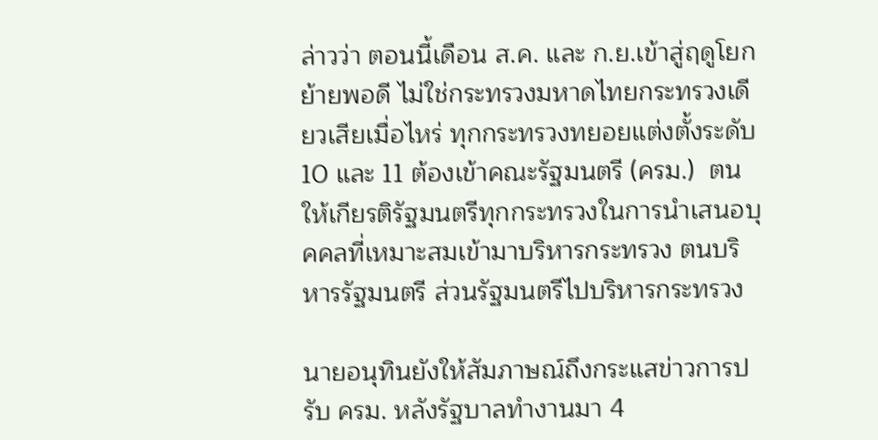ล่าวว่า ตอนนี้เดือน ส.ค. และ ก.ย.เข้าสู่ฤดูโยกย้ายพอดี ไม่ใช่กระทรวงมหาดไทยกระทรวงเดียวเสียเมื่อไหร่ ทุกกระทรวงทยอยแต่งตั้งระดับ 10 และ 11 ต้องเข้าคณะรัฐมนตรี (ครม.)  ตนให้เกียรติรัฐมนตรีทุกกระทรวงในการนำเสนอบุคคลที่เหมาะสมเข้ามาบริหารกระทรวง ตนบริหารรัฐมนตรี ส่วนรัฐมนตรีไปบริหารกระทรวง

นายอนุทินยังให้สัมภาษณ์ถึงกระแสข่าวการปรับ ครม. หลังรัฐบาลทำงานมา 4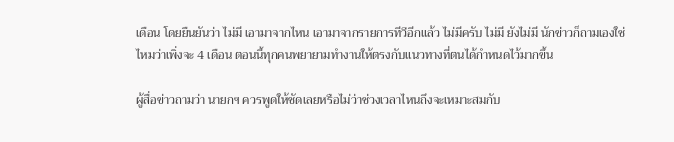เดือน โดยยืนยันว่า ไม่มี เอามาจากไหน เอามาจากรายการทีวีอีกแล้ว ไม่มีครับ ไม่มี ยังไม่มี นักข่าวก็ถามเองใช่ไหมว่าเพิ่งจะ 4 เดือน ตอนนี้ทุกคนพยายามทำงานให้ตรงกับแนวทางที่ตนได้กำหนดไว้มากขึ้น

ผู้สื่อข่าวถามว่า นายกฯ ควรพูดให้ชัดเลยหรือไม่ว่าช่วงเวลาไหนถึงจะเหมาะสมกับ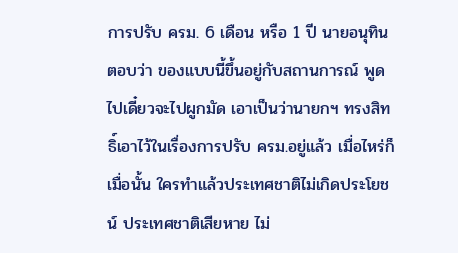การปรับ ครม. 6 เดือน หรือ 1 ปี นายอนุทินตอบว่า ของแบบนี้ขึ้นอยู่กับสถานการณ์ พูดไปเดี๋ยวจะไปผูกมัด เอาเป็นว่านายกฯ ทรงสิทธิ์เอาไว้ในเรื่องการปรับ ครม.อยู่แล้ว เมื่อไหร่ก็เมื่อนั้น ใครทำแล้วประเทศชาติไม่เกิดประโยชน์ ประเทศชาติเสียหาย ไม่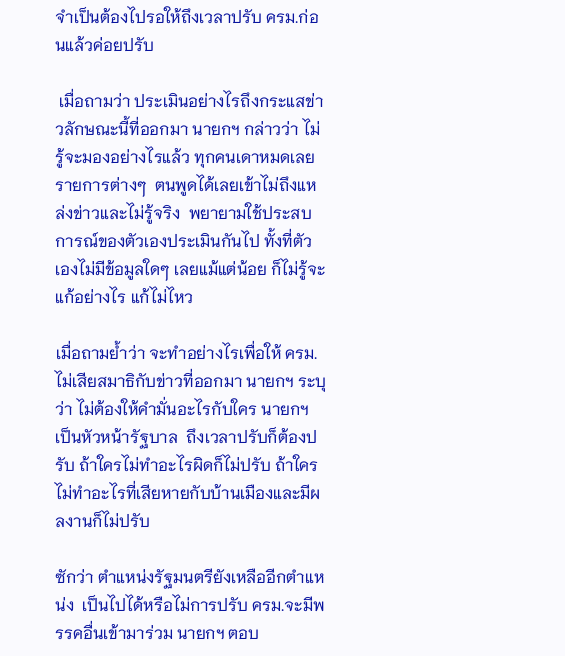จำเป็นต้องไปรอให้ถึงเวลาปรับ ครม.ก่อนแล้วค่อยปรับ

 เมื่อถามว่า ประเมินอย่างไรถึงกระแสข่าวลักษณะนี้ที่ออกมา นายกฯ กล่าวว่า ไม่รู้จะมองอย่างไรแล้ว ทุกคนเดาหมดเลย รายการต่างๆ  ตนพูดได้เลยเข้าไม่ถึงแหล่งข่าวและไม่รู้จริง  พยายามใช้ประสบการณ์ของตัวเองประเมินกันไป ทั้งที่ตัวเองไม่มีข้อมูลใดๆ เลยแม้แต่น้อย ก็ไม่รู้จะแก้อย่างไร แก้ไม่ไหว

เมื่อถามย้ำว่า จะทำอย่างไรเพื่อให้ ครม.ไม่เสียสมาธิกับข่าวที่ออกมา นายกฯ ระบุว่า ไม่ต้องให้คำมั่นอะไรกับใคร นายกฯ เป็นหัวหน้ารัฐบาล  ถึงเวลาปรับก็ต้องปรับ ถ้าใครไม่ทำอะไรผิดก็ไม่ปรับ ถ้าใครไม่ทำอะไรที่เสียหายกับบ้านเมืองและมีผลงานก็ไม่ปรับ

ซักว่า ตำแหน่งรัฐมนตรียังเหลืออีกตำแหน่ง  เป็นไปได้หรือไม่การปรับ ครม.จะมีพรรคอื่นเข้ามาร่วม นายกฯ ตอบ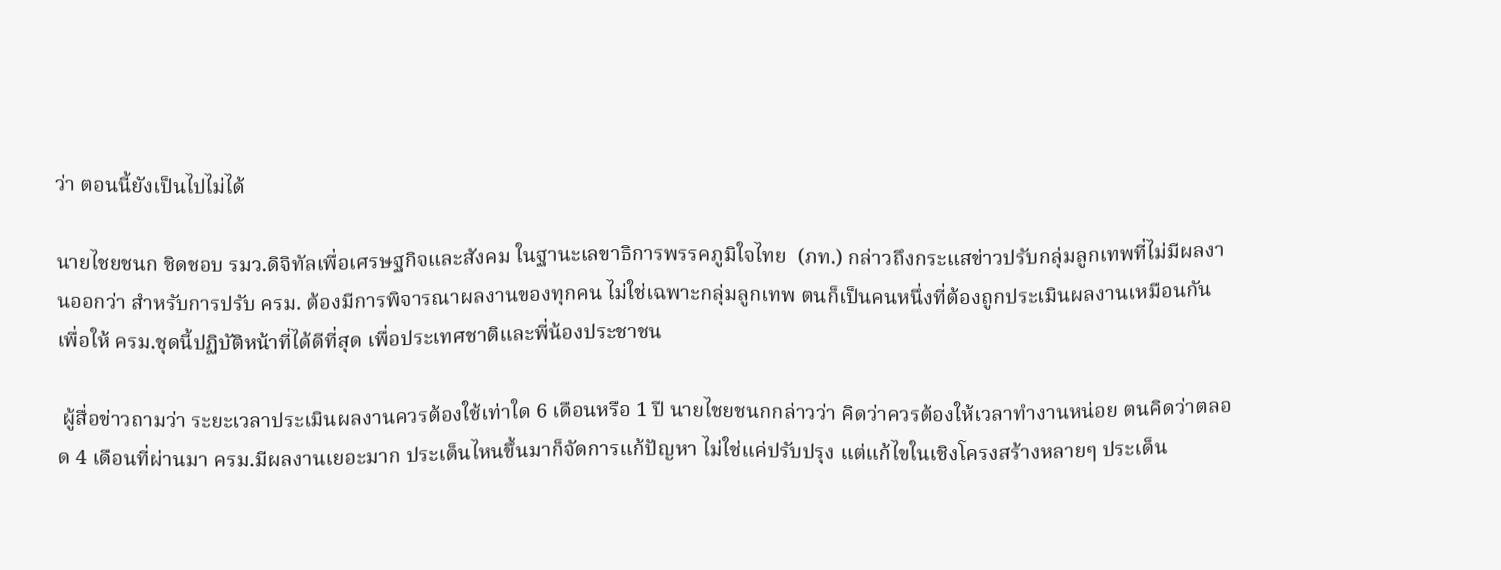ว่า ตอนนี้ยังเป็นไปไม่ได้

นายไชยชนก ชิดชอบ รมว.ดิจิทัลเพื่อเศรษฐกิจและสังคม ในฐานะเลขาธิการพรรคภูมิใจไทย  (ภท.) กล่าวถึงกระแสข่าวปรับกลุ่มลูกเทพที่ไม่มีผลงานออกว่า สำหรับการปรับ ครม. ต้องมีการพิจารณาผลงานของทุกคน ไม่ใช่เฉพาะกลุ่มลูกเทพ ตนก็เป็นคนหนึ่งที่ต้องถูกประเมินผลงานเหมือนกัน เพื่อให้ ครม.ชุดนี้ปฏิบัติหน้าที่ได้ดีที่สุด เพื่อประเทศชาติและพี่น้องประชาชน

 ผู้สื่อข่าวถามว่า ระยะเวลาประเมินผลงานควรต้องใช้เท่าใด 6 เดือนหรือ 1 ปี นายไชยชนกกล่าวว่า คิดว่าควรต้องให้เวลาทำงานหน่อย ตนคิดว่าตลอด 4 เดือนที่ผ่านมา ครม.มีผลงานเยอะมาก ประเด็นไหนขึ้นมาก็จัดการแก้ปัญหา ไม่ใช่แค่ปรับปรุง แต่แก้ไขในเชิงโครงสร้างหลายๆ ประเด็น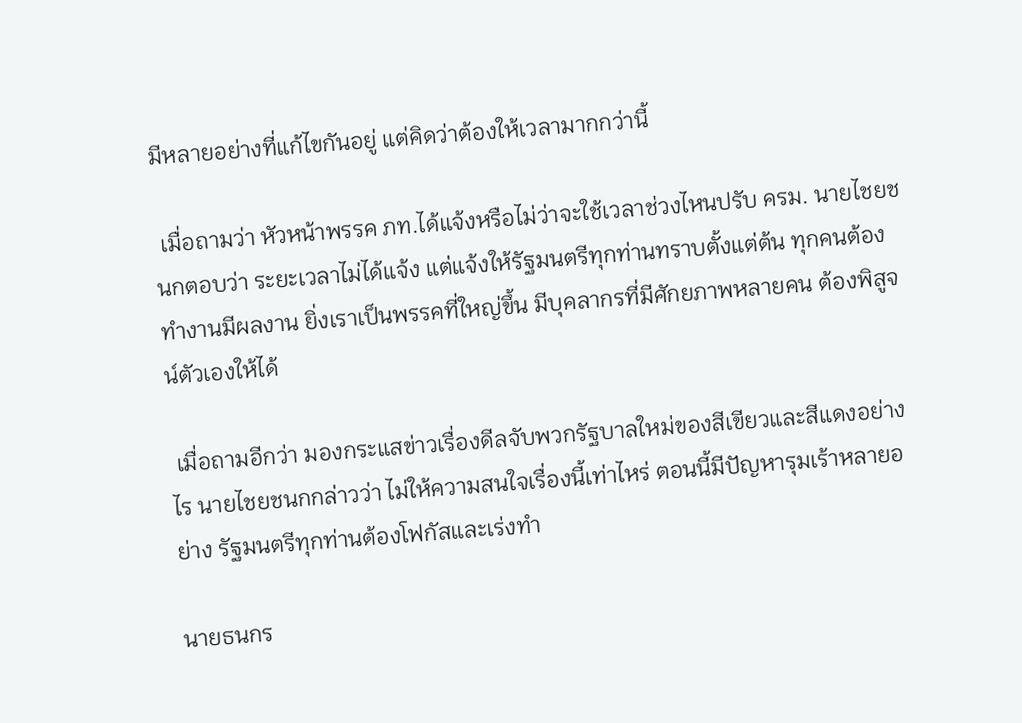มีหลายอย่างที่แก้ไขกันอยู่ แต่คิดว่าต้องให้เวลามากกว่านี้

 เมื่อถามว่า หัวหน้าพรรค ภท.ได้แจ้งหรือไม่ว่าจะใช้เวลาช่วงไหนปรับ ครม. นายไชยชนกตอบว่า ระยะเวลาไม่ได้แจ้ง แต่แจ้งให้รัฐมนตรีทุกท่านทราบตั้งแต่ต้น ทุกคนต้องทำงานมีผลงาน ยิ่งเราเป็นพรรคที่ใหญ่ขึ้น มีบุคลากรที่มีศักยภาพหลายคน ต้องพิสูจน์ตัวเองให้ได้

 เมื่อถามอีกว่า มองกระแสข่าวเรื่องดีลจับพวกรัฐบาลใหม่ของสีเขียวและสีแดงอย่างไร นายไชยชนกกล่าวว่า ไม่ให้ความสนใจเรื่องนี้เท่าไหร่ ตอนนี้มีปัญหารุมเร้าหลายอย่าง รัฐมนตรีทุกท่านต้องโฟกัสและเร่งทำ

นายธนกร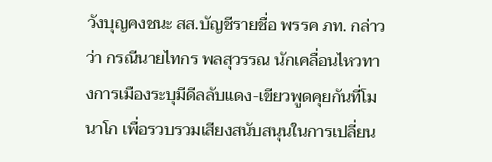วังบุญคงชนะ สส.บัญชีรายชื่อ พรรค ภท. กล่าวว่า กรณีนายไทกร พลสุวรรณ นักเคลื่อนไหวทางการเมืองระบุมีดีลลับแดง-เขียวพูดคุยกันที่โมนาโก เพื่อรวบรวมเสียงสนับสนุนในการเปลี่ยน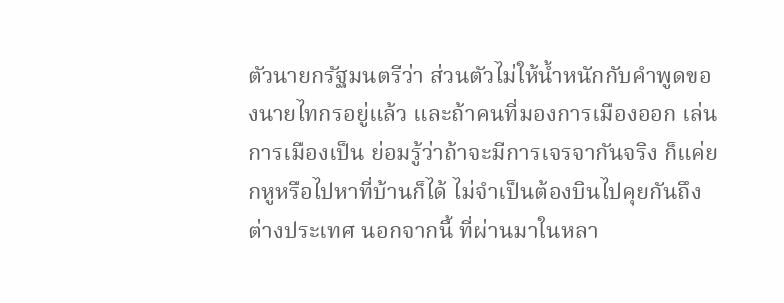ตัวนายกรัฐมนตรีว่า ส่วนตัวไม่ให้น้ำหนักกับคำพูดของนายไทกรอยู่แล้ว และถ้าคนที่มองการเมืองออก เล่นการเมืองเป็น ย่อมรู้ว่าถ้าจะมีการเจรจากันจริง ก็แค่ยกหูหรือไปหาที่บ้านก็ได้ ไม่จำเป็นต้องบินไปคุยกันถึงต่างประเทศ นอกจากนี้ ที่ผ่านมาในหลา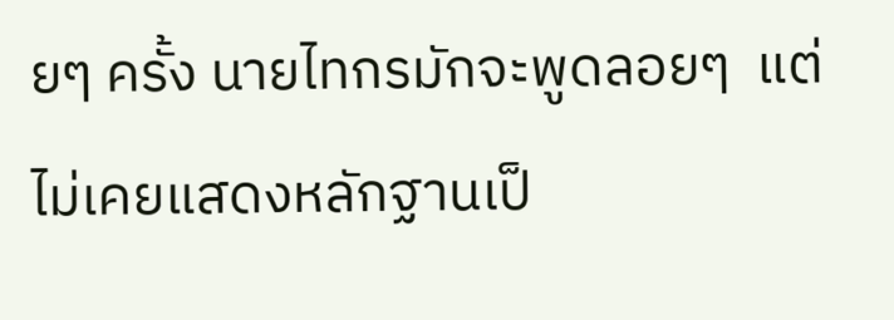ยๆ ครั้ง นายไทกรมักจะพูดลอยๆ  แต่ไม่เคยแสดงหลักฐานเป็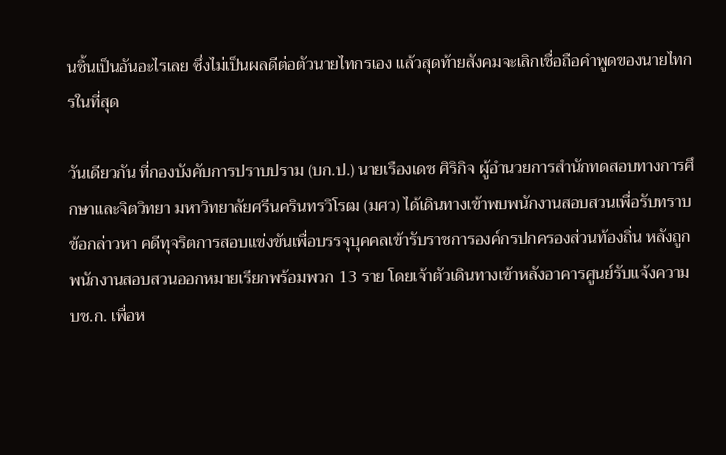นชิ้นเป็นอันอะไรเลย ซึ่งไม่เป็นผลดีต่อตัวนายไทกรเอง แล้วสุดท้ายสังคมจะเลิกเชื่อถือคำพูดของนายไทกรในที่สุด

วันเดียวกัน ที่กองบังคับการปราบปราม (บก.ป.) นายเรืองเดช ศิริกิจ ผู้อำนวยการสำนักทดสอบทางการศึกษาและจิตวิทยา มหาวิทยาลัยศรีนครินทรวิโรฒ (มศว) ได้เดินทางเข้าพบพนักงานสอบสวนเพื่อรับทราบข้อกล่าวหา คดีทุจริตการสอบแข่งขันเพื่อบรรจุบุคคลเข้ารับราชการองค์กรปกครองส่วนท้องถิ่น หลังถูกพนักงานสอบสวนออกหมายเรียกพร้อมพวก 13 ราย โดยเจ้าตัวเดินทางเข้าหลังอาคารศูนย์รับแจ้งความ บช.ก. เพื่อห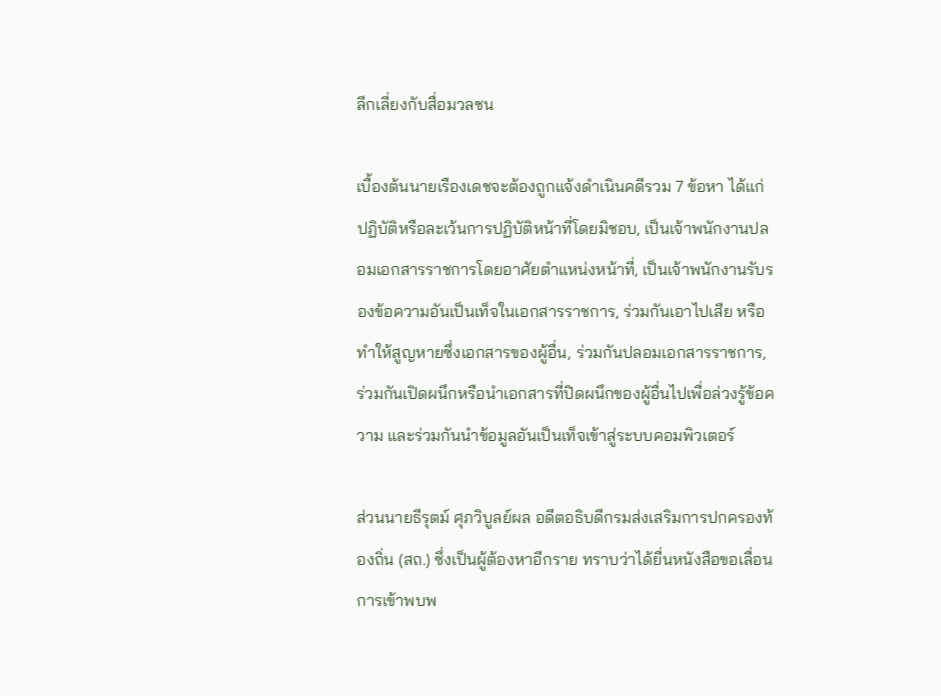ลีกเลี่ยงกับสื่อมวลชน

เบื้องต้นนายเรืองเดชจะต้องถูกแจ้งดำเนินคดีรวม 7 ข้อหา ได้แก่ ปฏิบัติหรือละเว้นการปฏิบัติหน้าที่โดยมิชอบ, เป็นเจ้าพนักงานปลอมเอกสารราชการโดยอาศัยตำแหน่งหน้าที่, เป็นเจ้าพนักงานรับรองข้อความอันเป็นเท็จในเอกสารราชการ, ร่วมกันเอาไปเสีย หรือทำให้สูญหายซึ่งเอกสารของผู้อื่น, ร่วมกันปลอมเอกสารราชการ, ร่วมกันเปิดผนึกหรือนำเอกสารที่ปิดผนึกของผู้อื่นไปเพื่อล่วงรู้ข้อความ และร่วมกันนำข้อมูลอันเป็นเท็จเข้าสู่ระบบคอมพิวเตอร์

ส่วนนายธีรุตม์ ศุภวิบูลย์ผล อดีตอธิบดีกรมส่งเสริมการปกครองท้องถิ่น (สถ.) ซึ่งเป็นผู้ต้องหาอีกราย ทราบว่าได้ยื่นหนังสือขอเลื่อนการเข้าพบพ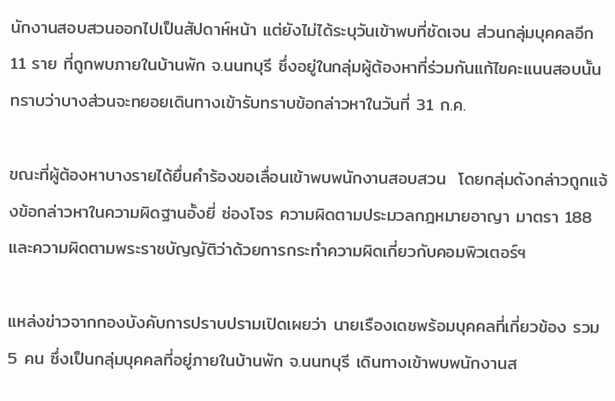นักงานสอบสวนออกไปเป็นสัปดาห์หน้า แต่ยังไม่ได้ระบุวันเข้าพบที่ชัดเจน ส่วนกลุ่มบุคคลอีก 11 ราย ที่ถูกพบภายในบ้านพัก จ.นนทบุรี ซึ่งอยู่ในกลุ่มผู้ต้องหาที่ร่วมกันแก้ไขคะแนนสอบนั้น ทราบว่าบางส่วนจะทยอยเดินทางเข้ารับทราบข้อกล่าวหาในวันที่ 31 ก.ค.

ขณะที่ผู้ต้องหาบางรายได้ยื่นคำร้องขอเลื่อนเข้าพบพนักงานสอบสวน  โดยกลุ่มดังกล่าวถูกแจ้งข้อกล่าวหาในความผิดฐานอั้งยี่ ซ่องโจร ความผิดตามประมวลกฎหมายอาญา มาตรา 188 และความผิดตามพระราชบัญญัติว่าด้วยการกระทำความผิดเกี่ยวกับคอมพิวเตอร์ฯ

แหล่งข่าวจากกองบังคับการปราบปรามเปิดเผยว่า นายเรืองเดชพร้อมบุคคลที่เกี่ยวข้อง รวม 5 คน ซึ่งเป็นกลุ่มบุคคลที่อยู่ภายในบ้านพัก จ.นนทบุรี เดินทางเข้าพบพนักงานส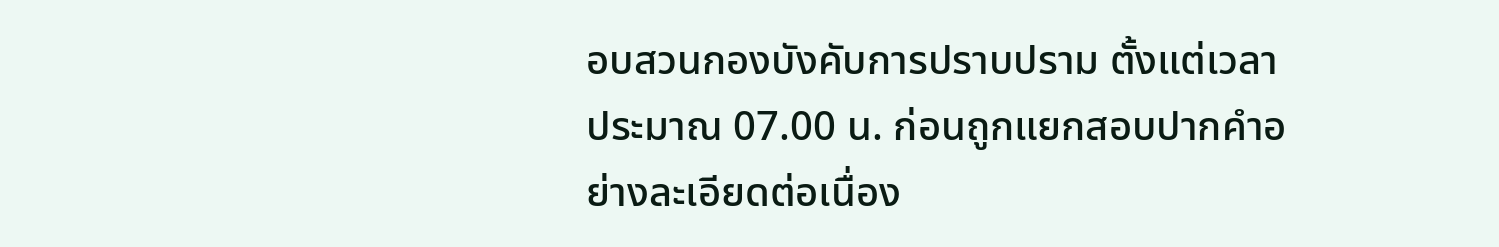อบสวนกองบังคับการปราบปราม ตั้งแต่เวลาประมาณ 07.00 น. ก่อนถูกแยกสอบปากคำอย่างละเอียดต่อเนื่อง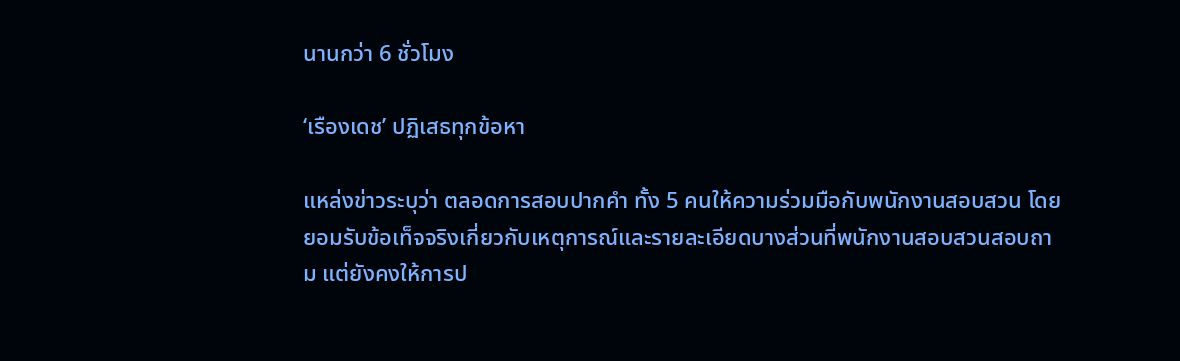นานกว่า 6 ชั่วโมง

‘เรืองเดช’ ปฏิเสธทุกข้อหา

แหล่งข่าวระบุว่า ตลอดการสอบปากคำ ทั้ง 5 คนให้ความร่วมมือกับพนักงานสอบสวน โดยยอมรับข้อเท็จจริงเกี่ยวกับเหตุการณ์และรายละเอียดบางส่วนที่พนักงานสอบสวนสอบถาม แต่ยังคงให้การป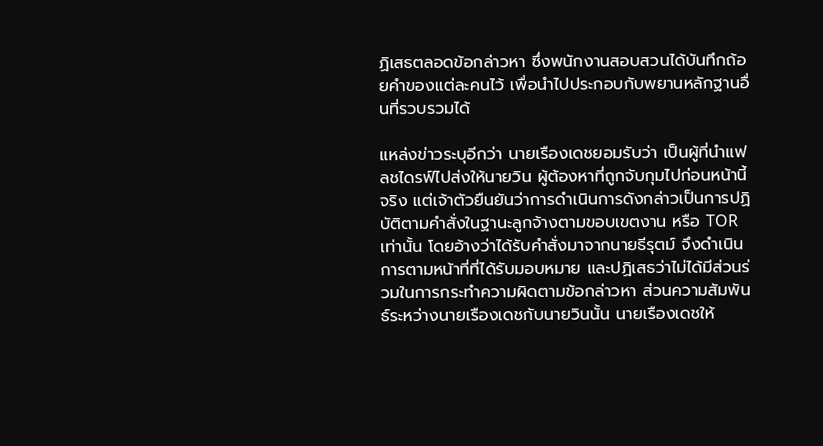ฏิเสธตลอดข้อกล่าวหา ซึ่งพนักงานสอบสวนได้บันทึกถ้อยคำของแต่ละคนไว้ เพื่อนำไปประกอบกับพยานหลักฐานอื่นที่รวบรวมได้

แหล่งข่าวระบุอีกว่า นายเรืองเดชยอมรับว่า เป็นผู้ที่นำแฟลชไดรฟ์ไปส่งให้นายวิน ผู้ต้องหาที่ถูกจับกุมไปก่อนหน้านี้จริง แต่เจ้าตัวยืนยันว่าการดำเนินการดังกล่าวเป็นการปฏิบัติตามคำสั่งในฐานะลูกจ้างตามขอบเขตงาน หรือ TOR เท่านั้น โดยอ้างว่าได้รับคำสั่งมาจากนายธีรุตม์ จึงดำเนินการตามหน้าที่ที่ได้รับมอบหมาย และปฏิเสธว่าไม่ได้มีส่วนร่วมในการกระทำความผิดตามข้อกล่าวหา ส่วนความสัมพันธ์ระหว่างนายเรืองเดชกับนายวินนั้น นายเรืองเดชให้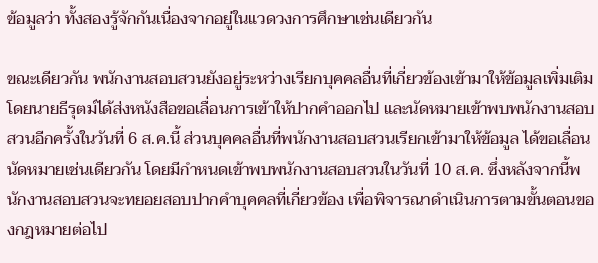ข้อมูลว่า ทั้งสองรู้จักกันเนื่องจากอยู่ในแวดวงการศึกษาเช่นเดียวกัน

ขณะเดียวกัน พนักงานสอบสวนยังอยู่ระหว่างเรียกบุคคลอื่นที่เกี่ยวข้องเข้ามาให้ข้อมูลเพิ่มเติม  โดยนายธีรุตม์ได้ส่งหนังสือขอเลื่อนการเข้าให้ปากคำออกไป และนัดหมายเข้าพบพนักงานสอบสวนอีกครั้งในวันที่ 6 ส.ค.นี้ ส่วนบุคคลอื่นที่พนักงานสอบสวนเรียกเข้ามาให้ข้อมูล ได้ขอเลื่อนนัดหมายเช่นเดียวกัน โดยมีกำหนดเข้าพบพนักงานสอบสวนในวันที่ 10 ส.ค. ซึ่งหลังจากนี้พนักงานสอบสวนจะทยอยสอบปากคำบุคคลที่เกี่ยวข้อง เพื่อพิจารณาดำเนินการตามขั้นตอนของกฎหมายต่อไป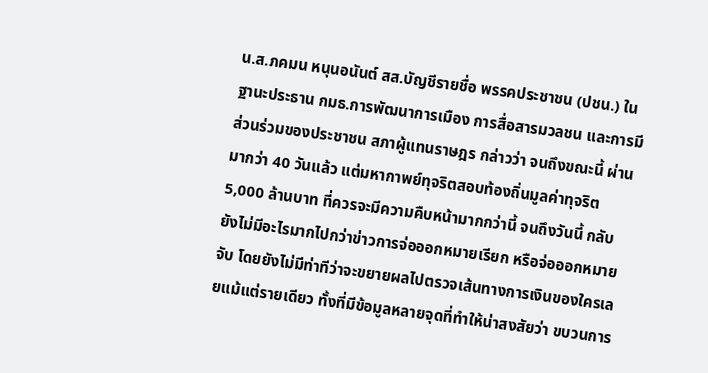น.ส.ภคมน หนุนอนันต์ สส.บัญชีรายชื่อ พรรคประชาชน (ปชน.) ในฐานะประธาน กมธ.การพัฒนาการเมือง การสื่อสารมวลชน และการมีส่วนร่วมของประชาชน สภาผู้แทนราษฎร กล่าวว่า จนถึงขณะนี้ ผ่านมากว่า 40 วันแล้ว แต่มหากาพย์ทุจริตสอบท้องถิ่นมูลค่าทุจริต 5,000 ล้านบาท ที่ควรจะมีความคืบหน้ามากกว่านี้ จนถึงวันนี้ กลับยังไม่มีอะไรมากไปกว่าข่าวการจ่อออกหมายเรียก หรือจ่อออกหมายจับ โดยยังไม่มีท่าทีว่าจะขยายผลไปตรวจเส้นทางการเงินของใครเลยแม้แต่รายเดียว ทั้งที่มีข้อมูลหลายจุดที่ทำให้น่าสงสัยว่า ขบวนการ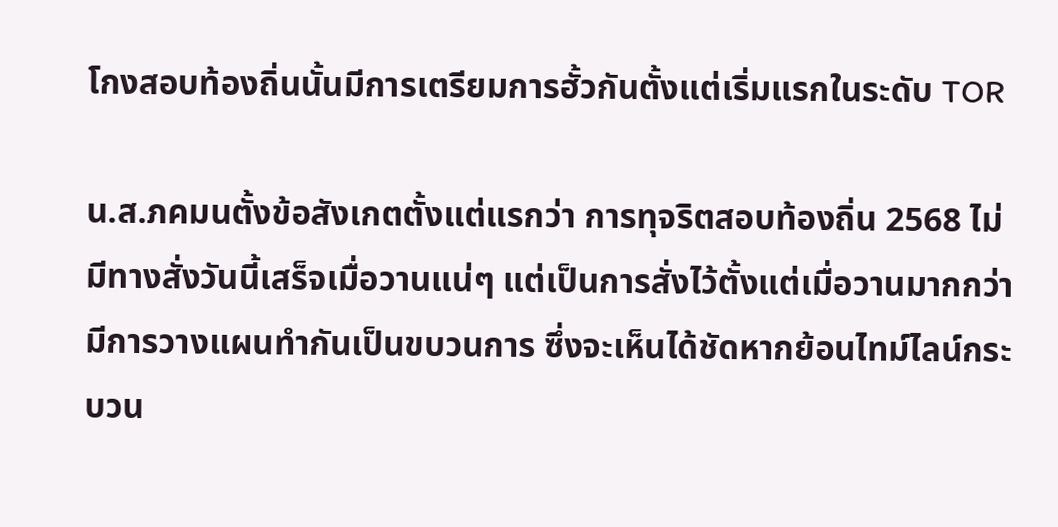โกงสอบท้องถิ่นนั้นมีการเตรียมการฮั้วกันตั้งแต่เริ่มแรกในระดับ TOR

น.ส.ภคมนตั้งข้อสังเกตตั้งแต่แรกว่า การทุจริตสอบท้องถิ่น 2568 ไม่มีทางสั่งวันนี้เสร็จเมื่อวานแน่ๆ แต่เป็นการสั่งไว้ตั้งแต่เมื่อวานมากกว่า มีการวางแผนทำกันเป็นขบวนการ ซึ่งจะเห็นได้ชัดหากย้อนไทม์ไลน์กระบวน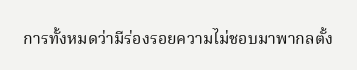การทั้งหมดว่ามีร่องรอยความไม่ชอบมาพากลตั้ง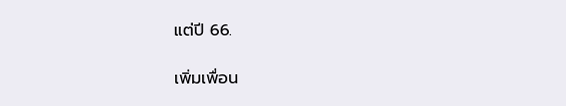แต่ปี 66.

เพิ่มเพื่อน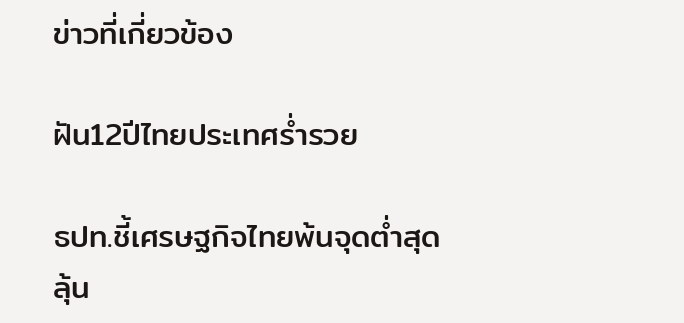ข่าวที่เกี่ยวข้อง

ฝัน12ปีไทยประเทศรํ่ารวย

ธปท.ชี้เศรษฐกิจไทยพ้นจุดต่ำสุด ลุ้น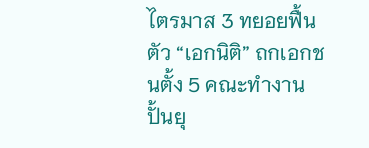ไตรมาส 3 ทยอยฟื้นตัว “เอกนิติ” ถกเอกชนตั้ง 5 คณะทำงานปั้นยุ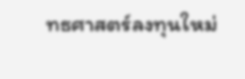ทธศาสตร์ลงทุนใหม่